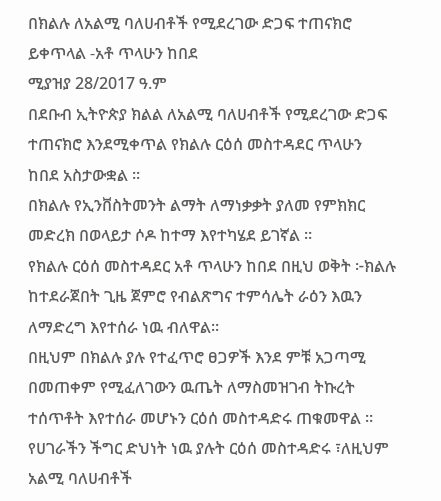በክልሉ ለአልሚ ባለሀብቶች የሚደረገው ድጋፍ ተጠናክሮ ይቀጥላል -አቶ ጥላሁን ከበደ
ሚያዝያ 28/2017 ዓ.ም
በደቡብ ኢትዮጵያ ክልል ለአልሚ ባለሀብቶች የሚደረገው ድጋፍ ተጠናክሮ እንደሚቀጥል የክልሉ ርዕሰ መስተዳደር ጥላሁን ከበደ አስታውቋል ።
በክልሉ የኢንቨስትመንት ልማት ለማነቃቃት ያለመ የምክክር መድረክ በወላይታ ሶዶ ከተማ እየተካሄደ ይገኛል ።
የክልሉ ርዕሰ መስተዳደር አቶ ጥላሁን ከበደ በዚህ ወቅት ፦ክልሉ ከተደራጀበት ጊዜ ጀምሮ የብልጽግና ተምሳሌት ራዕን እዉን ለማድረግ እየተሰራ ነዉ ብለዋል።
በዚህም በክልሉ ያሉ የተፈጥሮ ፀጋዎች እንደ ምቹ አጋጣሚ በመጠቀም የሚፈለገውን ዉጤት ለማስመዝገብ ትኩረት ተሰጥቶት እየተሰራ መሆኑን ርዕሰ መስተዳድሩ ጠቁመዋል ።
የሀገራችን ችግር ድህነት ነዉ ያሉት ርዕሰ መስተዳድሩ ፣ለዚህም አልሚ ባለሀብቶች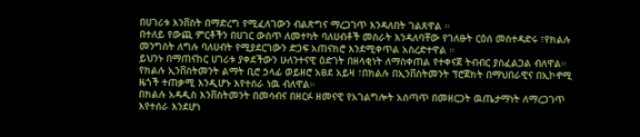በሀገሪቱ እንቨስት በማድረግ የሚፈለገውን ብልጽግና ማረጋገጥ እንዳለበት ገልጸዋል ።
በተለይ የውጪ ምርቶችን በሀገር ውስጥ ለመተካት ባለሀብቶች መስራት እንዳለባቸው የገለፁት ርዕሰ መስተዳድሩ ፣የክልሉ መንግስት ለግሉ ባለሀብት የሚያደርገውን ድጋፍ አጠናክሮ እንደሚቀጥል አስረድተዋል ።
ይህንኑ በማጠናከር ሀገሪቱ ያቀደችውን ሁለንተናዊ ዕድገት በዘላቂነት ለማስቀጠል የተቀናጀ ትብብር ያስፈልጋል ብለዋል።
የክልሉ ኢንቨስትመንት ልማት ቢሮ ኃላፊ ወይዘሮ አፀደ አይዛ ፣በክልሉ በኢንቨስትመንት ፕሮጀክት በማህበራዊና በኢኮኖሚ ዜጎች ተጠቃሚ እንዲሆኑ እየተሰራ ነዉ ብለዋል።
በክልሉ አዳዲስ እንቨስትመንት በመሳብና በዘርፉ ዘመናዊ የአገልግሎት አሰጣጥ በመዘርጋት ዉጤታማነት ለማረጋገጥ እየተሰራ እንደሆነ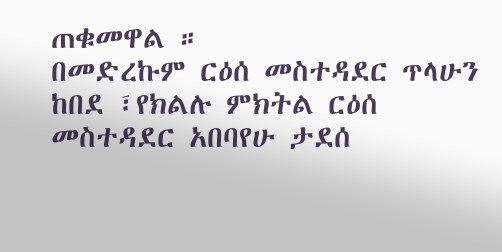ጠቁመዋል ።
በመድረኩም ርዕሰ መስተዳደር ጥላሁን ከበደ ፣የክልሉ ምክትል ርዕሰ መስተዳደር አበባየሁ ታደሰ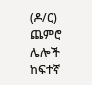(ዶ/ር) ጨምሮ ሌሎች ከፍተኛ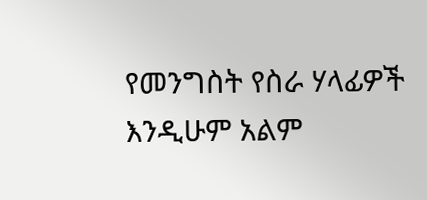የመንግስት የስራ ሃላፊዎች እንዲሁም አልም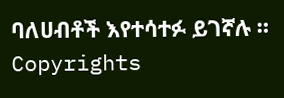ባለሀብቶች እየተሳተፉ ይገኛሉ ።
Copyrights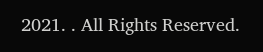2021. . All Rights Reserved.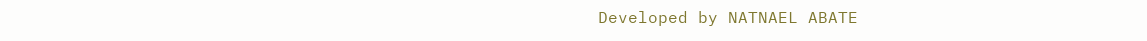Developed by NATNAEL ABATE